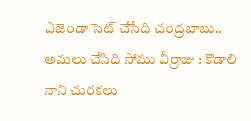ఎజెండా సెట్ చేసేది చంద్రబాబు.. అమలు చేసిది సోము వీర్రాజు : కొడాలి నాని చురకలు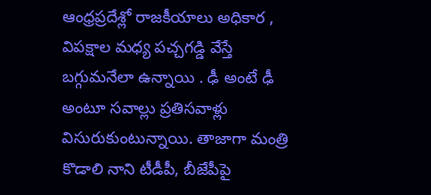ఆంధ్రప్రదేశ్లో రాజకీయాలు అధికార , విపక్షాల మధ్య పచ్చగడ్డి వేస్తే బగ్గుమనేలా ఉన్నాయి . ఢీ అంటే ఢీ అంటూ సవాల్లు ప్రతిసవాళ్లు విసురుకుంటున్నాయి. తాజాగా మంత్రి కొడాలి నాని టీడీపీ, బీజేపీపై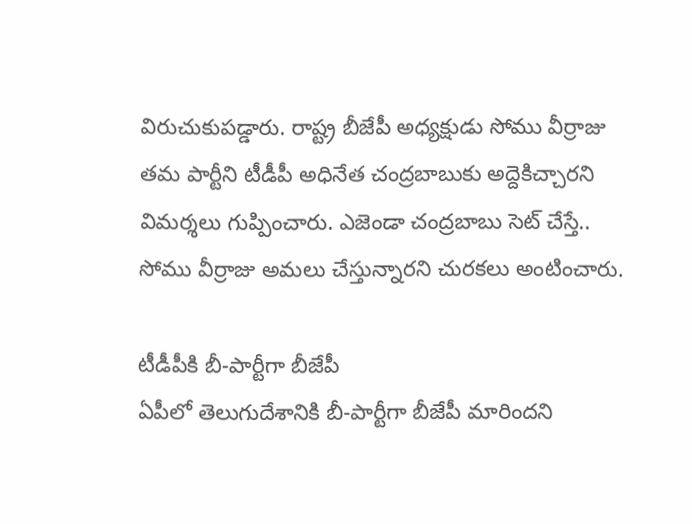విరుచుకుపడ్డారు. రాష్ట్ర బీజేపీ అధ్యక్షుడు సోము వీర్రాజు తమ పార్టీని టీడీపీ అధినేత చంద్రబాబుకు అద్దెకిచ్చారని విమర్శలు గుప్పించారు. ఎజెండా చంద్రబాబు సెట్ చేస్తే.. సోము వీర్రాజు అమలు చేస్తున్నారని చురకలు అంటించారు.

టీడీపీకి బీ-పార్టీగా బీజేపీ
ఏపీలో తెలుగుదేశానికి బీ-పార్టీగా బీజేపీ మారిందని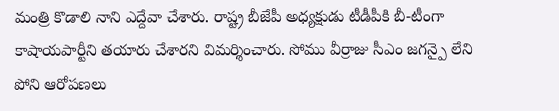మంత్రి కొడాలి నాని ఎద్దేవా చేశారు. రాష్ట్ర బీజేపీ అధ్యక్షుడు టీడీపీకి బీ-టీంగా కాషాయపార్టీని తయారు చేశారని విమర్శించారు. సోము వీర్రాజు సీఎం జగన్పై లేని పోని ఆరోపణలు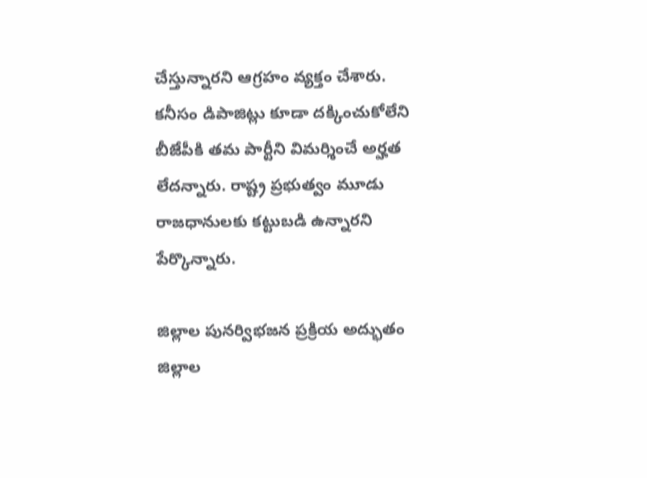చేస్తున్నారని ఆగ్రహం వ్యక్తం చేశారు. కనీసం డిపాజిట్లు కూడా దక్కించుకోలేని బీజేపీకి తమ పార్టీని విమర్శించే అర్హత లేదన్నారు. రాష్ట్ర ప్రభుత్వం మూడు రాజధానులకు కట్టుబడి ఉన్నారని పేర్కొన్నారు.

జిల్లాల పునర్విభజన ప్రక్రియ అద్భుతం
జిల్లాల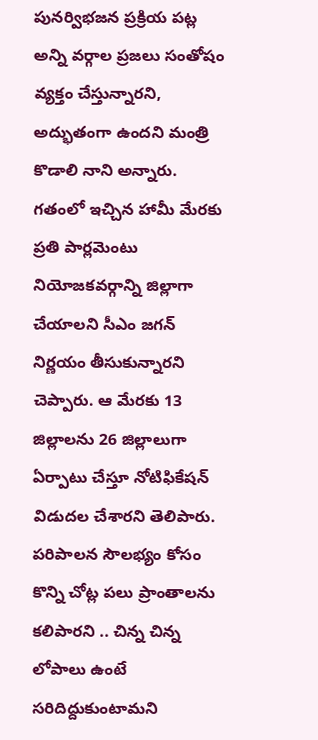పునర్విభజన ప్రక్రియ పట్ల అన్ని వర్గాల ప్రజలు సంతోషం వ్యక్తం చేస్తున్నారని, అద్భుతంగా ఉందని మంత్రి కొడాలి నాని అన్నారు. గతంలో ఇచ్చిన హామీ మేరకు ప్రతి పార్లమెంటు నియోజకవర్గాన్ని జిల్లాగా చేయాలని సీఎం జగన్ నిర్ణయం తీసుకున్నారని చెప్పారు. ఆ మేరకు 13 జిల్లాలను 26 జిల్లాలుగా ఏర్పాటు చేస్తూ నోటిఫికేషన్ విడుదల చేశారని తెలిపారు. పరిపాలన సౌలభ్యం కోసం కొన్ని చోట్ల పలు ప్రాంతాలను కలిపారని .. చిన్న చిన్న లోపాలు ఉంటే సరిదిద్దుకుంటామని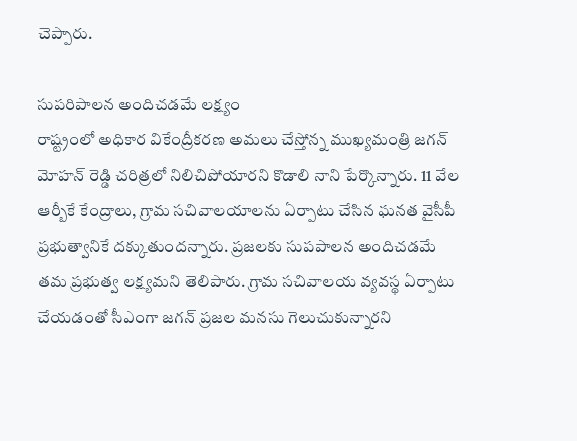చెప్పారు.

సుపరిపాలన అందిచడమే లక్ష్యం
రాష్ట్రంలో అధికార వికేంద్రీకరణ అమలు చేస్తోన్న ముఖ్యమంత్రి జగన్ మోహన్ రెడ్డి చరిత్రలో నిలిచిపోయారని కొడాలి నాని పేర్కొన్నారు. 11 వేల ఆర్బీకే కేంద్రాలు, గ్రామ సచివాలయాలను ఏర్పాటు చేసిన ఘనత వైసీపీ ప్రభుత్వానికే దక్కుతుందన్నారు. ప్రజలకు సుపపాలన అందిచడమే తమ ప్రభుత్వ లక్ష్యమని తెలిపారు. గ్రామ సచివాలయ వ్యవస్థ ఏర్పాటు చేయడంతో సీఎంగా జగన్ ప్రజల మనసు గెలుచుకున్నారని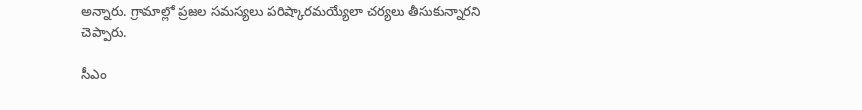అన్నారు. గ్రామాల్లో ప్రజల సమస్యలు పరిష్కారమయ్యేలా చర్యలు తీసుకున్నారని చెప్పారు.

సీఎం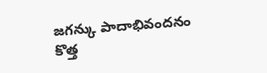జగన్కు పాదాభివందనం
కొత్త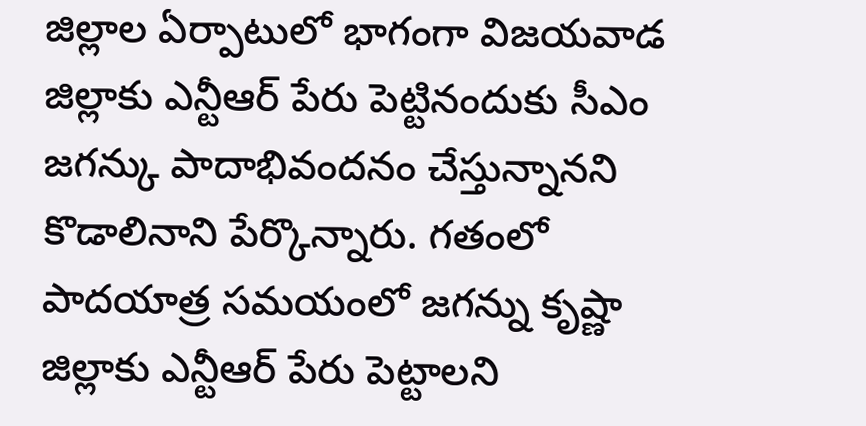జిల్లాల ఏర్పాటులో భాగంగా విజయవాడ జిల్లాకు ఎన్టీఆర్ పేరు పెట్టినందుకు సీఎం జగన్కు పాదాభివందనం చేస్తున్నానని కొడాలినాని పేర్కొన్నారు. గతంలో పాదయాత్ర సమయంలో జగన్ను కృష్ణా జిల్లాకు ఎన్టీఆర్ పేరు పెట్టాలని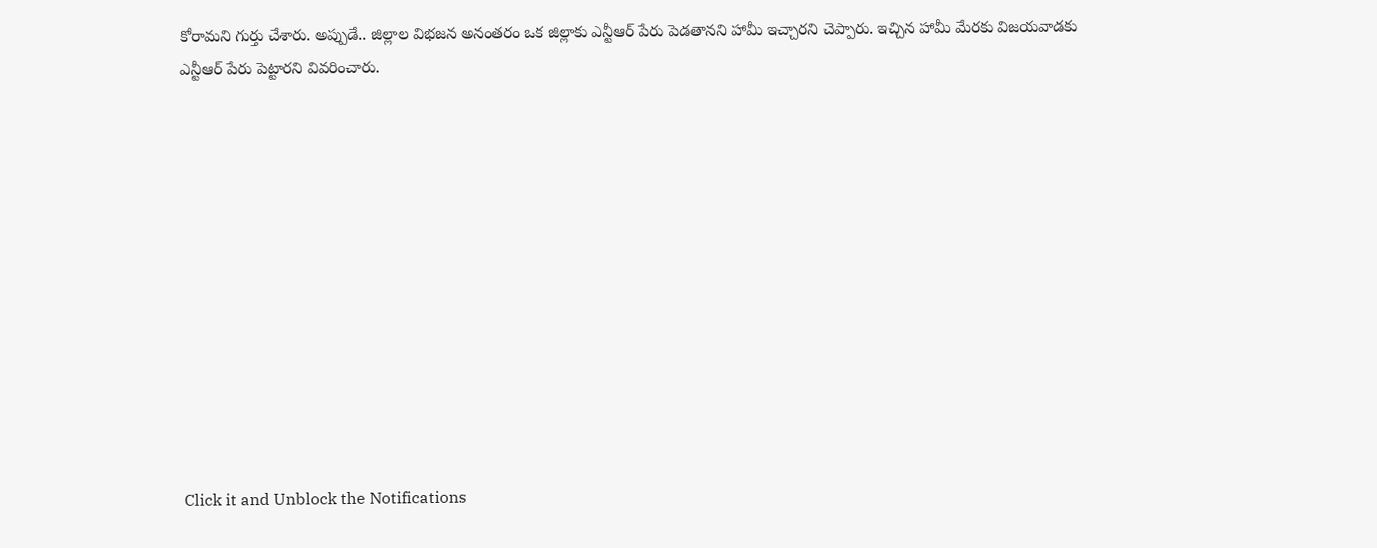కోరామని గుర్తు చేశారు. అప్పుడే.. జిల్లాల విభజన అనంతరం ఒక జిల్లాకు ఎన్టీఆర్ పేరు పెడతానని హామీ ఇచ్చారని చెప్పారు. ఇచ్చిన హామీ మేరకు విజయవాడకు ఎన్టీఆర్ పేరు పెట్టారని వివరించారు.












Click it and Unblock the Notifications